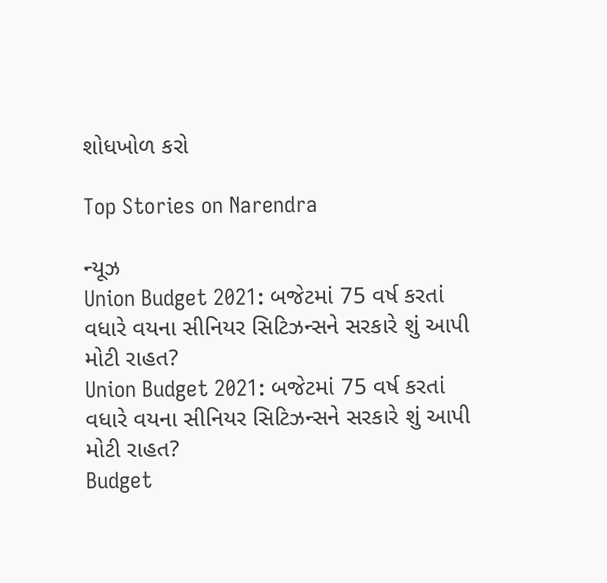શોધખોળ કરો

Top Stories on Narendra

ન્યૂઝ
Union Budget 2021: બજેટમાં 75 વર્ષ કરતાં વધારે વયના સીનિયર સિટિઝન્સને સરકારે શું આપી મોટી રાહત?
Union Budget 2021: બજેટમાં 75 વર્ષ કરતાં વધારે વયના સીનિયર સિટિઝન્સને સરકારે શું આપી મોટી રાહત?
Budget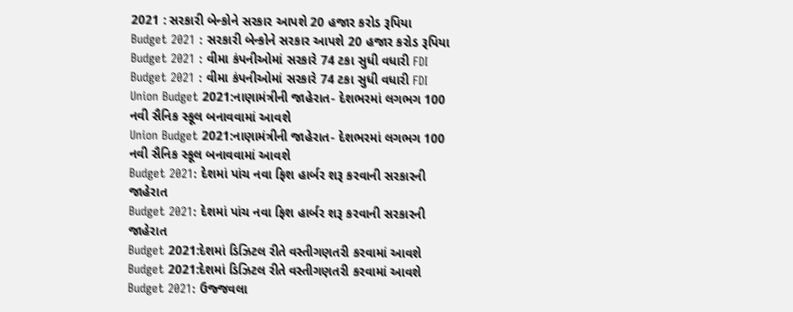2021 : સરકારી બેન્કોને સરકાર આપશે 20 હજાર કરોડ રૂપિયા
Budget 2021 : સરકારી બેન્કોને સરકાર આપશે 20 હજાર કરોડ રૂપિયા
Budget 2021 : વીમા કંપનીઓમાં સરકારે 74 ટકા સુધી વધારી FDI
Budget 2021 : વીમા કંપનીઓમાં સરકારે 74 ટકા સુધી વધારી FDI
Union Budget 2021:નાણામંત્રીની જાહેરાત- દેશભરમાં લગભગ 100 નવી સૈનિક સ્કૂલ બનાવવામાં આવશે
Union Budget 2021:નાણામંત્રીની જાહેરાત- દેશભરમાં લગભગ 100 નવી સૈનિક સ્કૂલ બનાવવામાં આવશે
Budget 2021: દેશમાં પાંચ નવા ફિશ હાર્બર શરૂ કરવાની સરકારની જાહેરાત
Budget 2021: દેશમાં પાંચ નવા ફિશ હાર્બર શરૂ કરવાની સરકારની જાહેરાત
Budget 2021:દેશમાં ડિઝિટલ રીતે વસ્તીગણતરી કરવામાં આવશે
Budget 2021:દેશમાં ડિઝિટલ રીતે વસ્તીગણતરી કરવામાં આવશે
Budget 2021: ઉજ્જવલા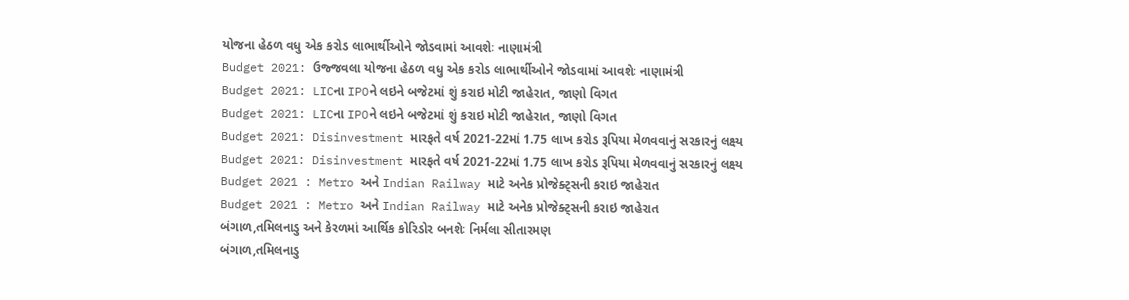યોજના હેઠળ વધુ એક કરોડ લાભાર્થીઓને જોડવામાં આવશેઃ નાણામંત્રી
Budget 2021: ઉજ્જવલા યોજના હેઠળ વધુ એક કરોડ લાભાર્થીઓને જોડવામાં આવશેઃ નાણામંત્રી
Budget 2021: LICના IPOને લઇને બજેટમાં શું કરાઇ મોટી જાહેરાત, જાણો વિગત
Budget 2021: LICના IPOને લઇને બજેટમાં શું કરાઇ મોટી જાહેરાત, જાણો વિગત
Budget 2021: Disinvestment મારફતે વર્ષ 2021-22માં 1.75 લાખ કરોડ રૂપિયા મેળવવાનું સરકારનું લક્ષ્ય
Budget 2021: Disinvestment મારફતે વર્ષ 2021-22માં 1.75 લાખ કરોડ રૂપિયા મેળવવાનું સરકારનું લક્ષ્ય
Budget 2021 : Metro અને Indian Railway માટે અનેક પ્રોજેક્ટ્સની કરાઇ જાહેરાત
Budget 2021 : Metro અને Indian Railway માટે અનેક પ્રોજેક્ટ્સની કરાઇ જાહેરાત
બંગાળ,તમિલનાડુ અને કેરળમાં આર્થિક કોરિડોર બનશેઃ નિર્મલા સીતારમણ
બંગાળ,તમિલનાડુ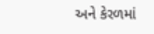અને કેરળમાં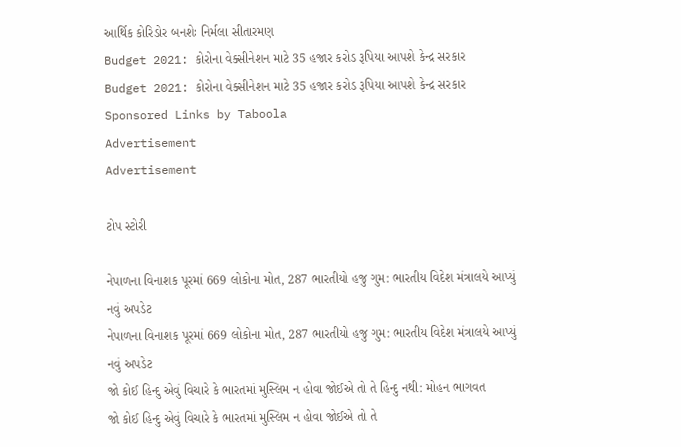આર્થિક કોરિડોર બનશેઃ નિર્મલા સીતારમણ
Budget 2021: કોરોના વેક્સીનેશન માટે 35 હજાર કરોડ રૂપિયા આપશે કેન્દ્ર સરકાર
Budget 2021: કોરોના વેક્સીનેશન માટે 35 હજાર કરોડ રૂપિયા આપશે કેન્દ્ર સરકાર
Sponsored Links by Taboola
Advertisement
Advertisement

ટોપ સ્ટોરી

નેપાળના વિનાશક પૂરમાં 669 લોકોના મોત, 287 ભારતીયો હજુ ગુમ: ભારતીય વિદેશ મંત્રાલયે આપ્યું નવું અપડેટ
નેપાળના વિનાશક પૂરમાં 669 લોકોના મોત, 287 ભારતીયો હજુ ગુમ: ભારતીય વિદેશ મંત્રાલયે આપ્યું નવું અપડેટ
જો કોઈ હિન્દુ એવું વિચારે કે ભારતમાં મુસ્લિમ ન હોવા જોઈએ તો તે હિન્દુ નથી: મોહન ભાગવત
જો કોઈ હિન્દુ એવું વિચારે કે ભારતમાં મુસ્લિમ ન હોવા જોઈએ તો તે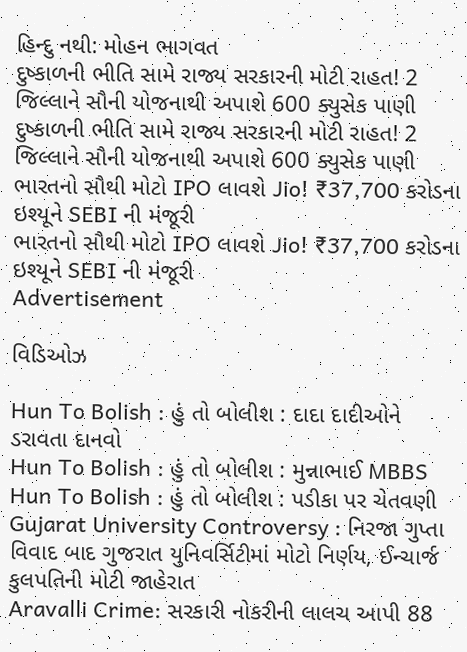હિન્દુ નથી: મોહન ભાગવત
દુષ્કાળની ભીતિ સામે રાજ્ય સરકારની મોટી રાહત! 2 જિલ્લાને સૌની યોજનાથી અપાશે 600 ક્યુસેક પાણી
દુષ્કાળની ભીતિ સામે રાજ્ય સરકારની મોટી રાહત! 2 જિલ્લાને સૌની યોજનાથી અપાશે 600 ક્યુસેક પાણી
ભારતનો સૌથી મોટો IPO લાવશે Jio! ₹37,700 કરોડના ઇશ્યૂને SEBI ની મંજૂરી
ભારતનો સૌથી મોટો IPO લાવશે Jio! ₹37,700 કરોડના ઇશ્યૂને SEBI ની મંજૂરી
Advertisement

વિડિઓઝ

Hun To Bolish : હું તો બોલીશ : દાદા દાદીઓને ડરાવતા દાનવો
Hun To Bolish : હું તો બોલીશ : મુન્નાભાઈ MBBS
Hun To Bolish : હું તો બોલીશ : પડીકા પર ચેતવણી
Gujarat University Controversy : નિરજા ગુપ્તા વિવાદ બાદ ગુજરાત યુનિવર્સિટીમાં મોટો નિર્ણય, ઈન્ચાર્જ કુલપતિની મોટી જાહેરાત
Aravalli Crime: સરકારી નોકરીની લાલચ આપી 88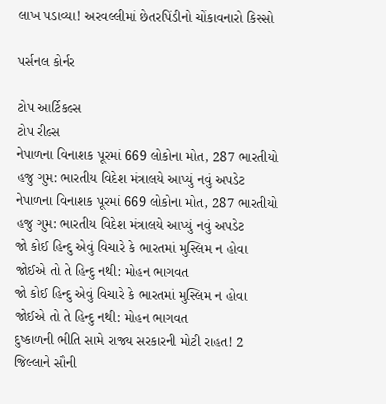લાખ પડાવ્યા! અરવલ્લીમાં છેતરપિંડીનો ચોંકાવનારો કિસ્સો

પર્સનલ કોર્નર

ટોપ આર્ટિકલ્સ
ટોપ રીલ્સ
નેપાળના વિનાશક પૂરમાં 669 લોકોના મોત, 287 ભારતીયો હજુ ગુમ: ભારતીય વિદેશ મંત્રાલયે આપ્યું નવું અપડેટ
નેપાળના વિનાશક પૂરમાં 669 લોકોના મોત, 287 ભારતીયો હજુ ગુમ: ભારતીય વિદેશ મંત્રાલયે આપ્યું નવું અપડેટ
જો કોઈ હિન્દુ એવું વિચારે કે ભારતમાં મુસ્લિમ ન હોવા જોઈએ તો તે હિન્દુ નથી: મોહન ભાગવત
જો કોઈ હિન્દુ એવું વિચારે કે ભારતમાં મુસ્લિમ ન હોવા જોઈએ તો તે હિન્દુ નથી: મોહન ભાગવત
દુષ્કાળની ભીતિ સામે રાજ્ય સરકારની મોટી રાહત! 2 જિલ્લાને સૌની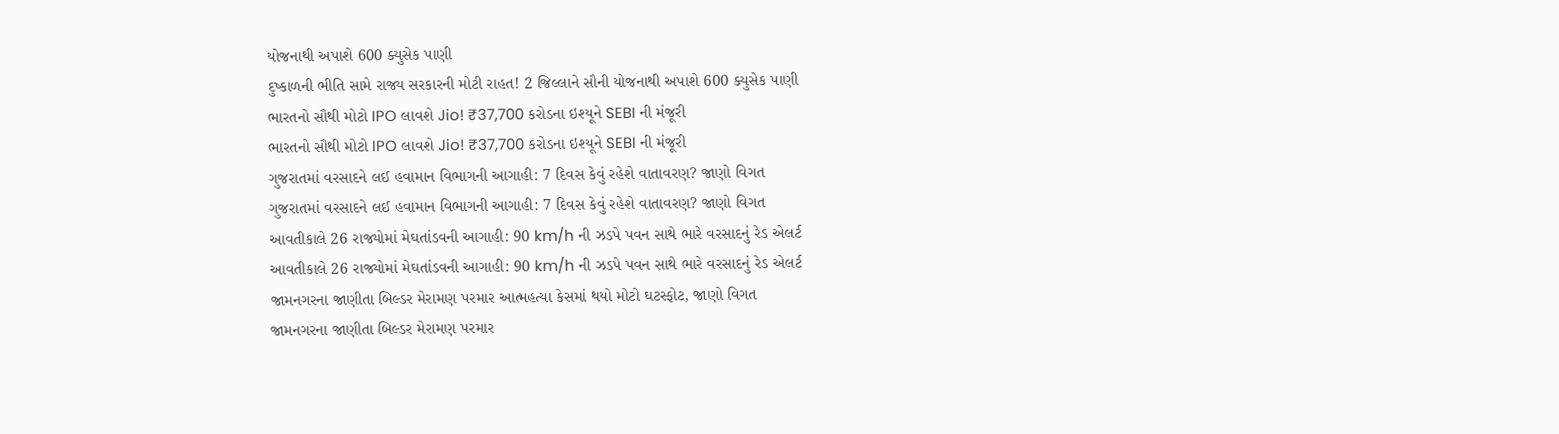યોજનાથી અપાશે 600 ક્યુસેક પાણી
દુષ્કાળની ભીતિ સામે રાજ્ય સરકારની મોટી રાહત! 2 જિલ્લાને સૌની યોજનાથી અપાશે 600 ક્યુસેક પાણી
ભારતનો સૌથી મોટો IPO લાવશે Jio! ₹37,700 કરોડના ઇશ્યૂને SEBI ની મંજૂરી
ભારતનો સૌથી મોટો IPO લાવશે Jio! ₹37,700 કરોડના ઇશ્યૂને SEBI ની મંજૂરી
ગુજરાતમાં વરસાદને લઈ હવામાન વિભાગની આગાહી: 7 દિવસ કેવું રહેશે વાતાવરણ? જાણો વિગત
ગુજરાતમાં વરસાદને લઈ હવામાન વિભાગની આગાહી: 7 દિવસ કેવું રહેશે વાતાવરણ? જાણો વિગત
આવતીકાલે 26 રાજ્યોમાં મેઘતાંડવની આગાહી: 90 km/h ની ઝડપે પવન સાથે ભારે વરસાદનું રેડ એલર્ટ
આવતીકાલે 26 રાજ્યોમાં મેઘતાંડવની આગાહી: 90 km/h ની ઝડપે પવન સાથે ભારે વરસાદનું રેડ એલર્ટ
જામનગરના જાણીતા બિલ્ડર મેરામણ પરમાર આત્મહત્યા કેસમાં થયો મોટો ઘટસ્ફોટ, જાણો વિગત
જામનગરના જાણીતા બિલ્ડર મેરામણ પરમાર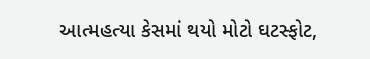આત્મહત્યા કેસમાં થયો મોટો ઘટસ્ફોટ,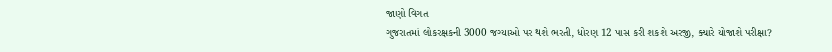જાણો વિગત
ગુજરાતમાં લોકરક્ષકની 3000 જગ્યાઓ પર થશે ભરતી, ધોરણ 12 પાસ કરી શકશે અરજી, ક્યારે યોજાશે પરીક્ષા?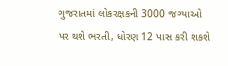ગુજરાતમાં લોકરક્ષકની 3000 જગ્યાઓ પર થશે ભરતી, ધોરણ 12 પાસ કરી શકશે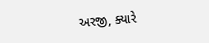અરજી, ક્યારે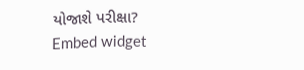યોજાશે પરીક્ષા?
Embed widget